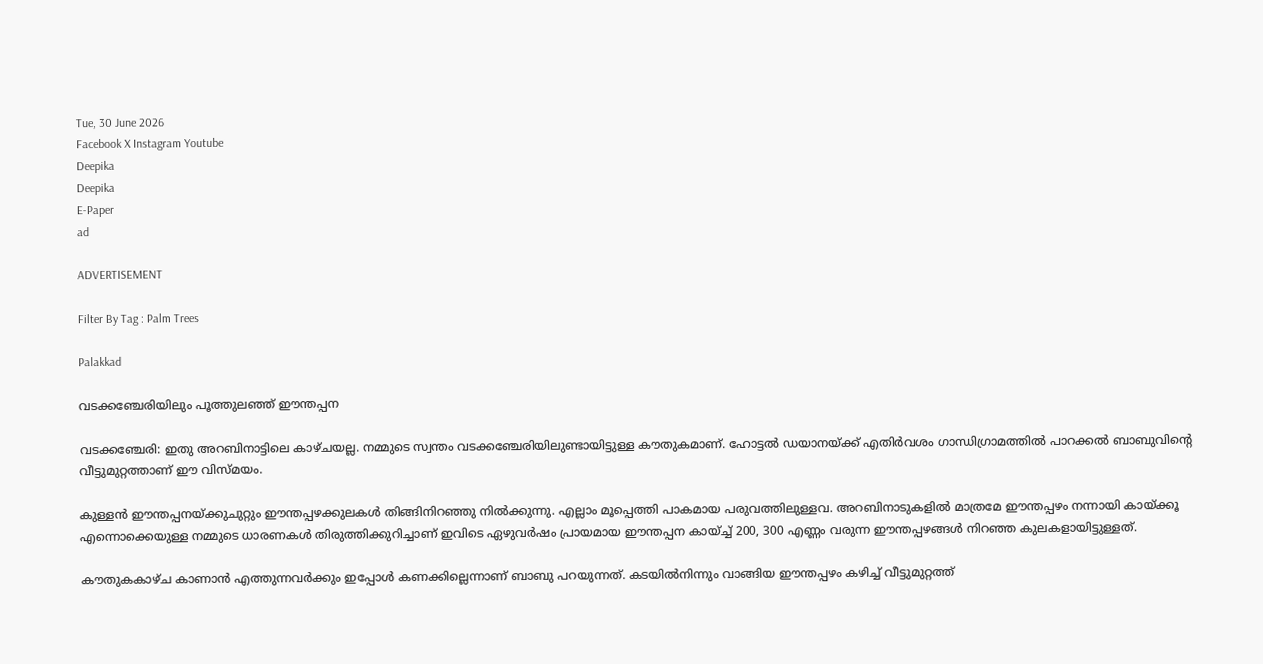Tue, 30 June 2026
Facebook X Instagram Youtube
Deepika
Deepika
E-Paper
ad

ADVERTISEMENT

Filter By Tag : Palm Trees

Palakkad

വടക്കഞ്ചേരിയിലും പൂത്തുലഞ്ഞ് ഈന്തപ്പന

വടക്കഞ്ചേരി: ഇതു അറബിനാട്ടിലെ കാഴ്ചയല്ല. നമ്മുടെ സ്വന്തം വടക്കഞ്ചേരിയിലുണ്ടായിട്ടുള്ള കൗതുകമാണ്. ഹോട്ടൽ ഡയാനയ്ക്ക് എതിർവശം ഗാന്ധിഗ്രാമത്തിൽ പാറക്കൽ ബാബുവിന്‍റെ വീട്ടുമുറ്റത്താണ് ഈ വിസ്മയം.

കുള്ളൻ ഈന്തപ്പനയ്ക്കുചുറ്റും ഈന്തപ്പഴക്കുലകൾ തിങ്ങിനിറഞ്ഞു നിൽക്കുന്നു. എല്ലാം മൂപ്പെത്തി പാകമായ പരുവത്തിലുള്ളവ. അറബിനാടുകളിൽ മാത്രമേ ഈന്തപ്പഴം നന്നായി കായ്ക്കൂ എന്നൊക്കെയുള്ള നമ്മുടെ ധാരണകൾ തിരുത്തിക്കുറിച്ചാണ് ഇവിടെ ഏഴുവർഷം പ്രായമായ ഈന്തപ്പന കായ്ച്ച് 200, 300 എണ്ണം വരുന്ന ഈന്തപ്പഴങ്ങൾ നിറഞ്ഞ കുലകളായിട്ടുള്ളത്.

കൗതുകകാഴ്ച കാണാൻ എത്തുന്നവർക്കും ഇപ്പോൾ കണക്കില്ലെന്നാണ് ബാബു പറയുന്നത്. കടയിൽനിന്നും വാങ്ങിയ ഈന്തപ്പഴം കഴിച്ച് വീട്ടുമുറ്റത്ത്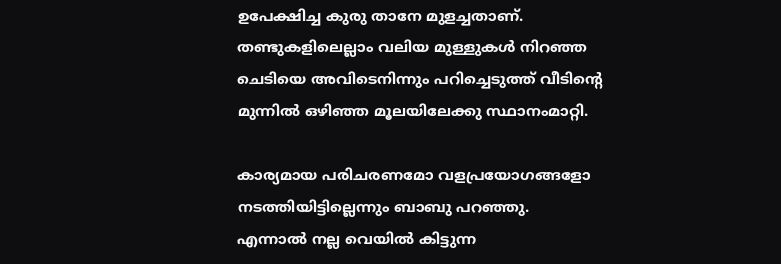ഉപേക്ഷിച്ച കുരു താനേ മുളച്ചതാണ്. തണ്ടുകളിലെല്ലാം വലിയ മുള്ളുകൾ നിറഞ്ഞ ചെടിയെ അവിടെനിന്നും പറിച്ചെടുത്ത് വീടിന്‍റെ മുന്നിൽ ഒഴിഞ്ഞ മൂലയിലേക്കു സ്ഥാനംമാറ്റി.

കാര്യമായ പരിചരണമോ വളപ്രയോഗങ്ങളോ നടത്തിയിട്ടില്ലെന്നും ബാബു പറഞ്ഞു.
എന്നാൽ നല്ല വെയിൽ കിട്ടുന്ന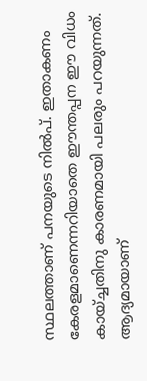സ്ഥലത്താണ് പനയുടെ നിൽപ്. ഇതാകണം കേരളമാണെന്നറിയാതെ ഈന്തപ്പന ഈ വിധം കായ്ച്ചതിനു കാരണമായി പലരും പറയുന്നത്. ആദ്യമായാണ്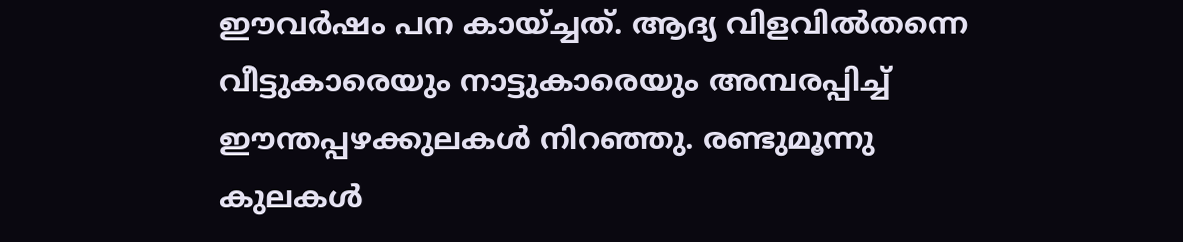ഈവർഷം പന കായ്ച്ചത്. ആദ്യ വിളവിൽതന്നെ വീട്ടുകാരെയും നാട്ടുകാരെയും അമ്പരപ്പിച്ച് ഈന്തപ്പഴക്കുലകൾ നിറഞ്ഞു. രണ്ടുമൂന്നു കുലകൾ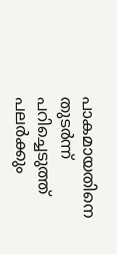പാകമായതിനെ തുടർന്ന് പറിച്ചെടുത്ത് പലർക്കും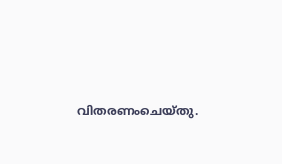വിതരണംചെയ്തു.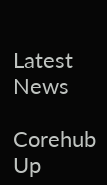Latest News

Corehub Up